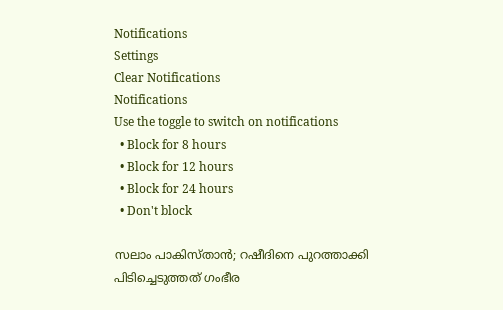Notifications
Settings
Clear Notifications
Notifications
Use the toggle to switch on notifications
  • Block for 8 hours
  • Block for 12 hours
  • Block for 24 hours
  • Don't block

സലാം പാകിസ്താന്‍; റഷീദിനെ പുറത്താക്കി പിടിച്ചെടുത്തത് ഗംഭീര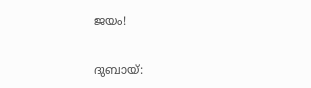ജയം!

ദുബായ്: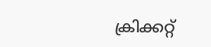ക്രിക്കറ്റ്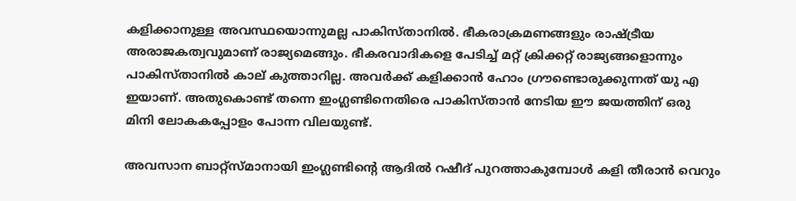കളിക്കാനുള്ള അവസ്ഥയൊന്നുമല്ല പാകിസ്താനില്‍. ഭീകരാക്രമണങ്ങളും രാഷ്ട്രീയ അരാജകത്വവുമാണ് രാജ്യമെങ്ങും. ഭീകരവാദികളെ പേടിച്ച് മറ്റ് ക്രിക്കറ്റ് രാജ്യങ്ങളൊന്നും പാകിസ്താനില്‍ കാല് കുത്താറില്ല. അവര്‍ക്ക് കളിക്കാന്‍ ഹോം ഗ്രൗണ്ടൊരുക്കുന്നത് യു എ ഇയാണ്. അതുകൊണ്ട് തന്നെ ഇംഗ്ലണ്ടിനെതിരെ പാകിസ്താന്‍ നേടിയ ഈ ജയത്തിന് ഒരു മിനി ലോകകപ്പോളം പോന്ന വിലയുണ്ട്.

അവസാന ബാറ്റ്‌സ്മാനായി ഇംഗ്ലണ്ടിന്റെ ആദില്‍ റഷീദ് പുറത്താകുമ്പോള്‍ കളി തീരാന്‍ വെറും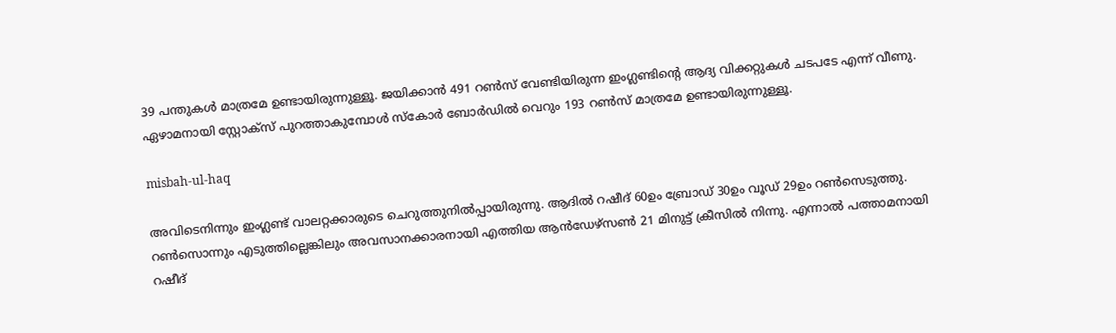39 പന്തുകള്‍ മാത്രമേ ഉണ്ടായിരുന്നുള്ളൂ. ജയിക്കാന്‍ 491 റണ്‍സ് വേണ്ടിയിരുന്ന ഇംഗ്ലണ്ടിന്റെ ആദ്യ വിക്കറ്റുകള്‍ ചടപടേ എന്ന് വീണു. ഏഴാമനായി സ്റ്റോക്‌സ് പുറത്താകുമ്പോള്‍ സ്‌കോര്‍ ബോര്‍ഡില്‍ വെറും 193 റണ്‍സ് മാത്രമേ ഉണ്ടായിരുന്നുള്ളൂ.

misbah-ul-haq

അവിടെനിന്നും ഇംഗ്ലണ്ട് വാലറ്റക്കാരുടെ ചെറുത്തുനില്‍പ്പായിരുന്നു. ആദില്‍ റഷീദ് 60ഉം ബ്രോഡ് 30ഉം വൂഡ് 29ഉം റണ്‍സെടുത്തു. റണ്‍സൊന്നും എടുത്തില്ലെങ്കിലും അവസാനക്കാരനായി എത്തിയ ആന്‍ഡേഴ്‌സണ്‍ 21 മിനുട്ട് ക്രീസില്‍ നിന്നു. എന്നാല്‍ പത്താമനായി റഷീദ്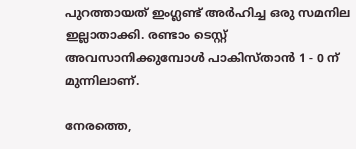പുറത്തായത് ഇംഗ്ലണ്ട് അര്‍ഹിച്ച ഒരു സമനില ഇല്ലാതാക്കി. രണ്ടാം ടെസ്റ്റ് അവസാനിക്കുമ്പോള്‍ പാകിസ്താന്‍ 1 - 0 ന് മുന്നിലാണ്.

നേരത്തെ,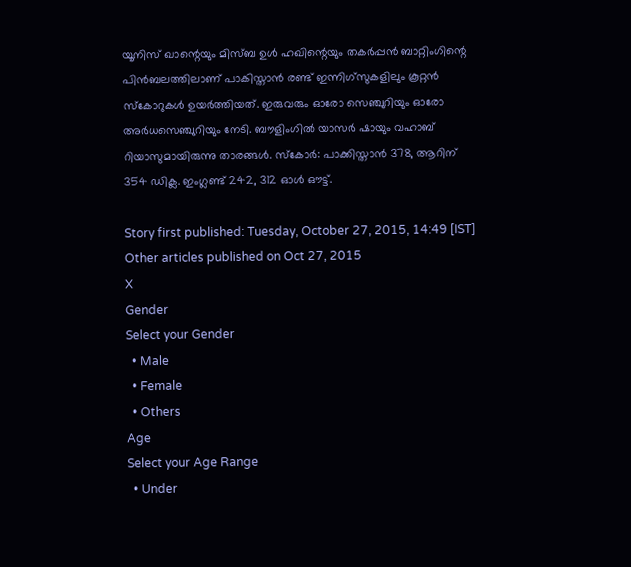യൂനിസ് ഖാന്റെയും മിസ്ബ ഉള്‍ ഹഖിന്റെയും തകര്‍പ്പന്‍ ബാറ്റിംഗിന്റെ പിന്‍ബലത്തിലാണ് പാകിസ്താന്‍ രണ്ട് ഇന്നിഗ്‌സുകളിലും കൂറ്റന്‍ സ്‌കോറുകള്‍ ഉയര്‍ത്തിയത്. ഇരുവരും ഓരോ സെഞ്ചുറിയും ഓരോ അര്‍ധസെഞ്ചുറിയും നേടി. ബൗളിംഗില്‍ യാസര്‍ ഷായും വഹാബ് റിയാസുമായിരുന്നു താരങ്ങള്‍. സ്‌കോര്‍: പാക്കിസ്താന്‍ 378, ആറിന് 354 ഡിക്ല. ഇംഗ്ലണ്ട് 242, 312 ഓള്‍ ഔട്ട്.

Story first published: Tuesday, October 27, 2015, 14:49 [IST]
Other articles published on Oct 27, 2015
X
Gender
Select your Gender
  • Male
  • Female
  • Others
Age
Select your Age Range
  • Under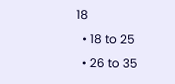18
  • 18 to 25
  • 26 to 35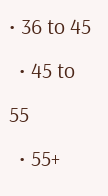• 36 to 45
  • 45 to 55
  • 55+